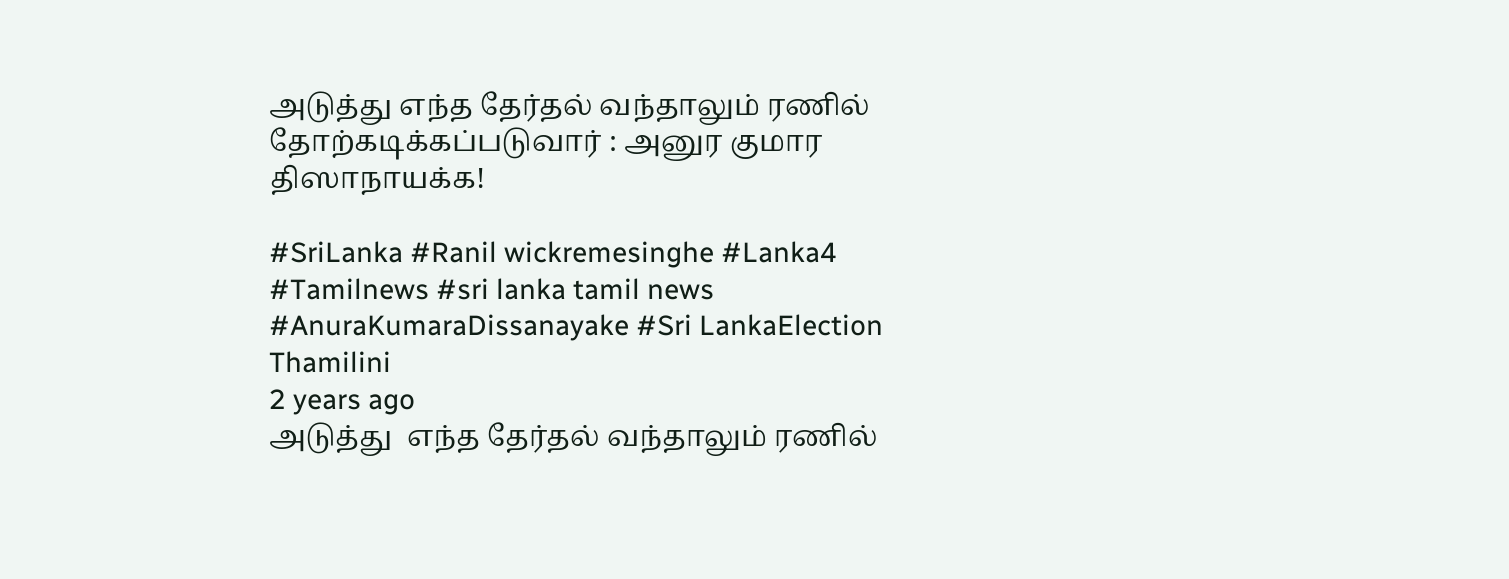அடுத்து எந்த தேர்தல் வந்தாலும் ரணில் தோற்கடிக்கப்படுவார் : அனுர குமார திஸாநாயக்க!

#SriLanka #Ranil wickremesinghe #Lanka4 #Tamilnews #sri lanka tamil news #AnuraKumaraDissanayake #Sri LankaElection
Thamilini
2 years ago
அடுத்து  எந்த தேர்தல் வந்தாலும் ரணில்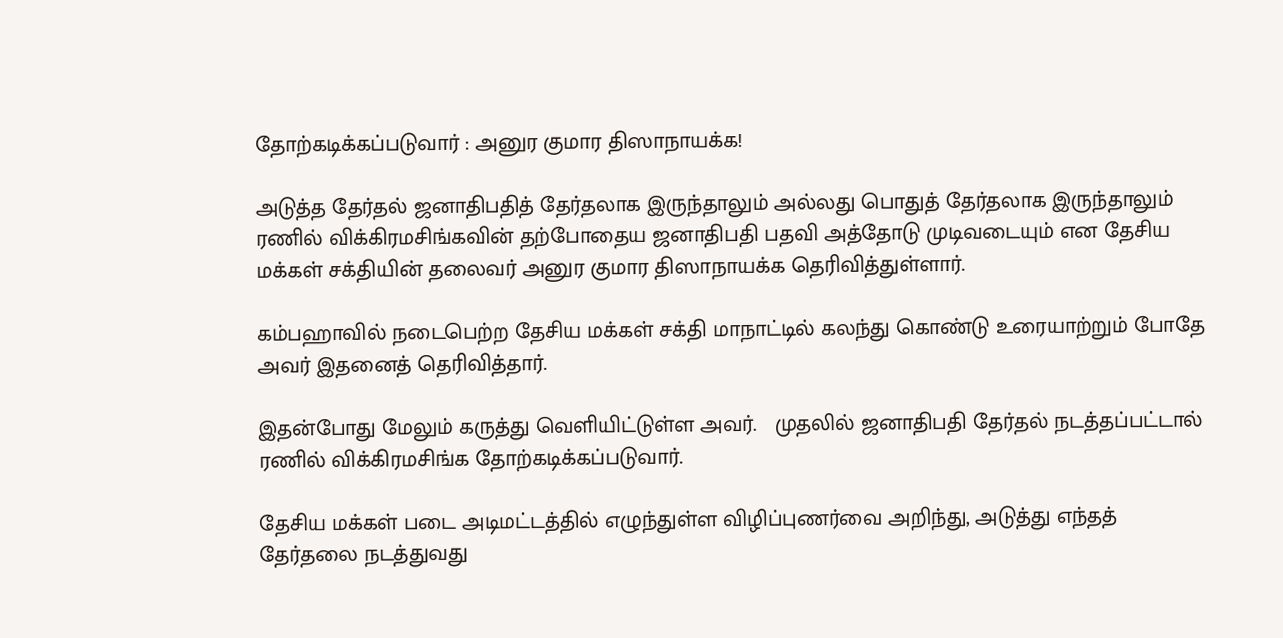தோற்கடிக்கப்படுவார் : அனுர குமார திஸாநாயக்க!

அடுத்த தேர்தல் ஜனாதிபதித் தேர்தலாக இருந்தாலும் அல்லது பொதுத் தேர்தலாக இருந்தாலும்  ரணில் விக்கிரமசிங்கவின் தற்போதைய ஜனாதிபதி பதவி அத்தோடு முடிவடையும் என தேசிய மக்கள் சக்தியின் தலைவர் அனுர குமார திஸாநாயக்க தெரிவித்துள்ளார்.

கம்பஹாவில் நடைபெற்ற தேசிய மக்கள் சக்தி மாநாட்டில் கலந்து கொண்டு உரையாற்றும் போதே அவர் இதனைத் தெரிவித்தார்.

இதன்போது மேலும் கருத்து வெளியிட்டுள்ள அவர்.   முதலில் ஜனாதிபதி தேர்தல் நடத்தப்பட்டால்  ரணில் விக்கிரமசிங்க தோற்கடிக்கப்படுவார்.

தேசிய மக்கள் படை அடிமட்டத்தில் எழுந்துள்ள விழிப்புணர்வை அறிந்து, அடுத்து எந்தத் தேர்தலை நடத்துவது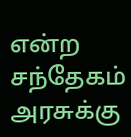என்ற சந்தேகம் அரசுக்கு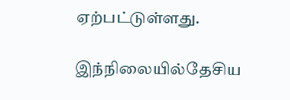ஏற்பட்டுள்ளது.

இந்நிலையில்தேசிய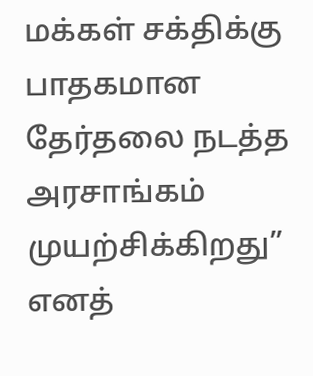மக்கள் சக்திக்கு பாதகமான தேர்தலை நடத்த அரசாங்கம் முயற்சிக்கிறது” எனத்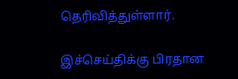தெரிவித்துள்ளார்.

இச்செய்திக்கு பிரதான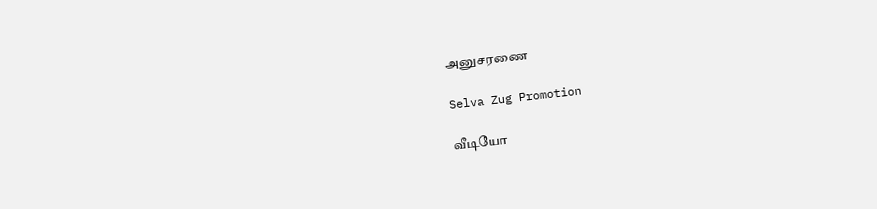அனுசரணை

Selva Zug Promotion

வீடியோ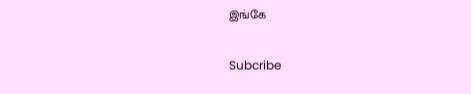இங்கே

Subcribe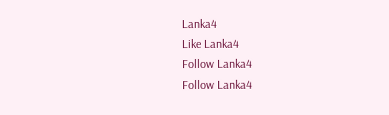Lanka4
Like Lanka4
Follow Lanka4
Follow Lanka4